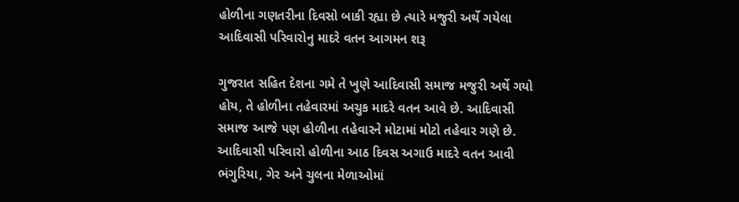હોળીના ગણતરીના દિવસો બાકી રહ્યા છે ત્યારે મજુરી અર્થે ગયેલા આદિવાસી પરિવારોનુ માદરે વતન આગમન શરૂ

ગુજરાત સહિત દેશના ગમે તે ખુણે આદિવાસી સમાજ મજુરી અર્થે ગયો હોય, તે હોળીના તહેવારમાં અચુક માદરે વતન આવે છે. આદિવાસી સમાજ આજે પણ હોળીના તહેવારને મોટામાં મોટો તહેવાર ગણે છે. આદિવાસી પરિવારો હોળીના આઠ દિવસ અગાઉ માદરે વતન આવી ભંગુરિયા, ગેર અને ચુલના મેળાઓમાં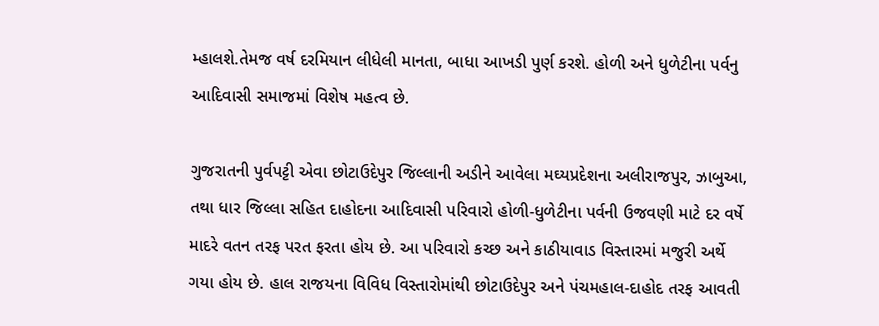મ્હાલશે.તેમજ વર્ષ દરમિયાન લીધેલી માનતા, બાધા આખડી પુર્ણ કરશે. હોળી અને ધુળેટીના પર્વનુ આદિવાસી સમાજમાં વિશેષ મહત્વ છે.

ગુજરાતની પુર્વપટ્ટી એવા છોટાઉદેપુર જિલ્લાની અડીને આવેલા મઘ્યપ્રદેશના અલીરાજપુર, ઝાબુઆ, તથા ધાર જિલ્લા સહિત દાહોદના આદિવાસી પરિવારો હોળી-ધુળેટીના પર્વની ઉજવણી માટે દર વર્ષે માદરે વતન તરફ પરત ફરતા હોય છે. આ પરિવારો કચ્છ અને કાઠીયાવાડ વિસ્તારમાં મજુરી અર્થે ગયા હોય છે. હાલ રાજયના વિવિધ વિસ્તારોમાંથી છોટાઉદેપુર અને પંચમહાલ-દાહોદ તરફ આવતી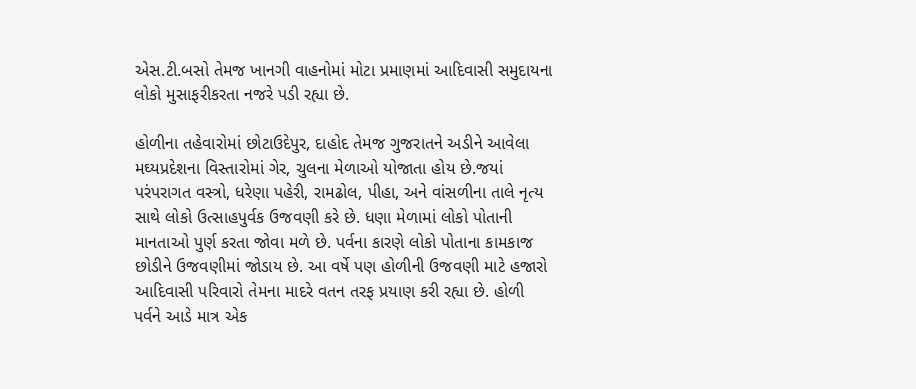એસ.ટી.બસો તેમજ ખાનગી વાહનોમાં મોટા પ્રમાણમાં આદિવાસી સમુદાયના લોકો મુસાફરીકરતા નજરે પડી રહ્યા છે.

હોળીના તહેવારોમાં છોટાઉદેપુર, દાહોદ તેમજ ગુજરાતને અડીને આવેલા મઘ્યપ્રદેશના વિસ્તારોમાં ગેર, ચુલના મેળાઓ યોજાતા હોય છે.જયાં પરંપરાગત વસ્ત્રો, ધરેણા પહેરી, રામઢોલ, પીહા, અને વાંસળીના તાલે નૃત્ય સાથે લોકો ઉત્સાહપુર્વક ઉજવણી કરે છે. ધણા મેળામાં લોકો પોતાની માનતાઓ પુર્ણ કરતા જોવા મળે છે. પર્વના કારણે લોકો પોતાના કામકાજ છોડીને ઉજવણીમાં જોડાય છે. આ વર્ષે પણ હોળીની ઉજવણી માટે હજારો આદિવાસી પરિવારો તેમના માદરે વતન તરફ પ્રયાણ કરી રહ્યા છે. હોળી પર્વને આડે માત્ર એક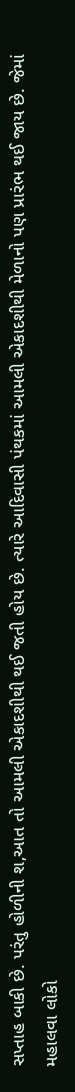સપ્તાહ બાકી છે. પરંતુ હોળીની શ‚આત તો આમલી એકાદશીથી થઈ જતી હોય છે. ત્યારે આદિવાસી પંથકમાં આમલી એકાદશીથી મેળાનો પણ પ્રારંભ થઈ જાય છે. જેમાં મહાલવા લોકો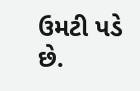ઉમટી પડે છે.